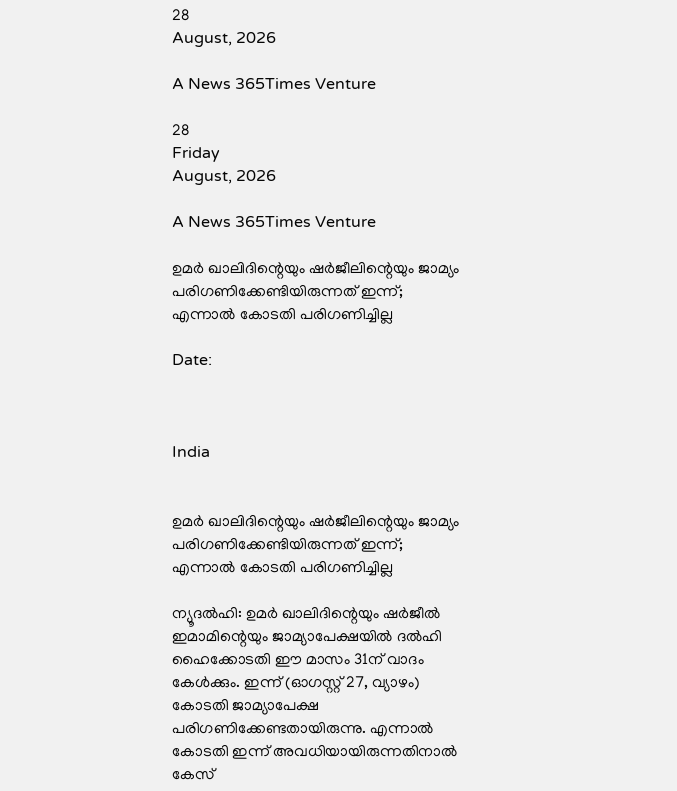28
August, 2026

A News 365Times Venture

28
Friday
August, 2026

A News 365Times Venture

ഉമര്‍ ഖാലിദിന്റെയും ഷര്‍ജീലിന്റെയും ജാമ്യം പരിഗണിക്കേണ്ടിയിരുന്നത് ഇന്ന്; എന്നാല്‍ കോടതി പരിഗണിച്ചില്ല

Date:



India


ഉമര്‍ ഖാലിദിന്റെയും ഷര്‍ജീലിന്റെയും ജാമ്യം പരിഗണിക്കേണ്ടിയിരുന്നത് ഇന്ന്; എന്നാല്‍ കോടതി പരിഗണിച്ചില്ല

ന്യൂദല്‍ഹി: ഉമര്‍ ഖാലിദിന്റെയും ഷര്‍ജീല്‍ ഇമാമിന്റെയും ജാമ്യാപേക്ഷയില്‍ ദല്‍ഹി ഹൈക്കോടതി ഈ മാസം 31ന് വാദം കേള്‍ക്കും. ഇന്ന് (ഓഗസ്റ്റ് 27, വ്യാഴം) കോടതി ജാമ്യാപേക്ഷ പരിഗണിക്കേണ്ടതായിരുന്നു. എന്നാല്‍ കോടതി ഇന്ന് അവധിയായിരുന്നതിനാല്‍ കേസ്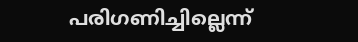പരിഗണിച്ചില്ലെന്ന്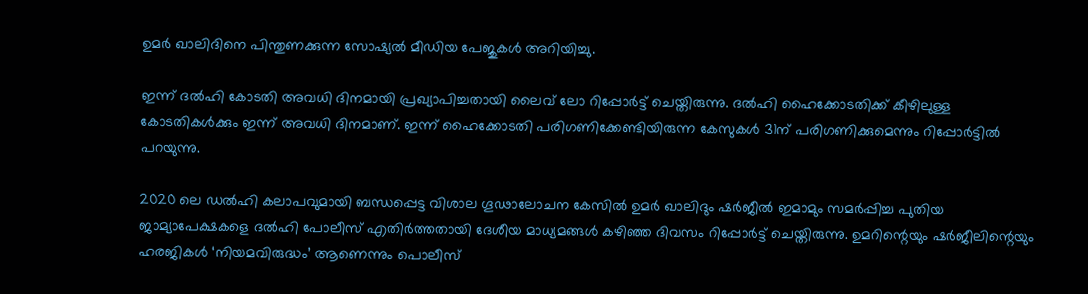ഉമര്‍ ഖാലിദിനെ പിന്തുണക്കുന്ന സോഷ്യല്‍ മീഡിയ പേജുകള്‍ അറിയിച്ചു.

ഇന്ന് ദല്‍ഹി കോടതി അവധി ദിനമായി പ്രഖ്യാപിച്ചതായി ലൈവ് ലോ റിപ്പോര്‍ട്ട് ചെയ്തിരുന്നു. ദല്‍ഹി ഹൈക്കോടതിക്ക് കീഴിലുള്ള കോടതികള്‍ക്കും ഇന്ന് അവധി ദിനമാണ്. ഇന്ന് ഹൈക്കോടതി പരിഗണിക്കേണ്ടിയിരുന്ന കേസുകള്‍ 31ന് പരിഗണിക്കുമെന്നും റിപ്പോര്‍ട്ടില്‍ പറയുന്നു.

2020 ലെ ഡല്‍ഹി കലാപവുമായി ബന്ധപ്പെട്ട വിശാല ഗൂഢാലോചന കേസില്‍ ഉമര്‍ ഖാലിദും ഷര്‍ജീല്‍ ഇമാമും സമര്‍പ്പിച്ച പുതിയ ജാമ്യാപേക്ഷകളെ ദല്‍ഹി പോലീസ് എതിര്‍ത്തതായി ദേശീയ മാധ്യമങ്ങള്‍ കഴിഞ്ഞ ദിവസം റിപ്പോര്‍ട്ട് ചെയ്തിരുന്നു. ഉമറിന്റെയും ഷര്‍ജീലിന്റെയും ഹരജികള്‍ ‘നിയമവിരുദ്ധം’ ആണെന്നും പൊലീസ്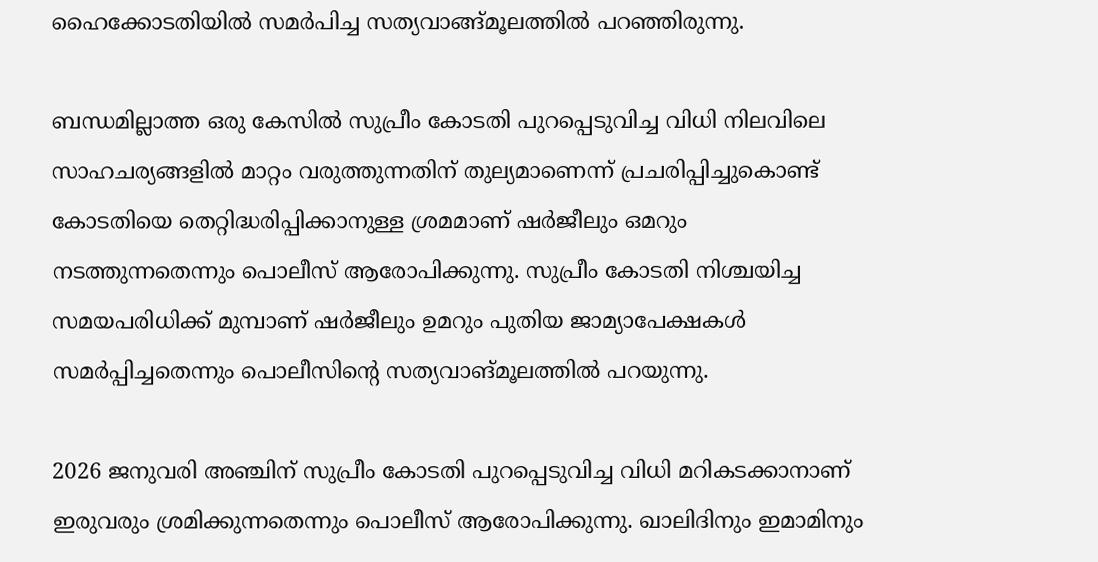ഹൈക്കോടതിയില്‍ സമര്‍പിച്ച സത്യവാങ്ങ്മൂലത്തില്‍ പറഞ്ഞിരുന്നു.

ബന്ധമില്ലാത്ത ഒരു കേസില്‍ സുപ്രീം കോടതി പുറപ്പെടുവിച്ച വിധി നിലവിലെ സാഹചര്യങ്ങളില്‍ മാറ്റം വരുത്തുന്നതിന് തുല്യമാണെന്ന് പ്രചരിപ്പിച്ചുകൊണ്ട് കോടതിയെ തെറ്റിദ്ധരിപ്പിക്കാനുള്ള ശ്രമമാണ് ഷര്‍ജീലും ഒമറും നടത്തുന്നതെന്നും പൊലീസ് ആരോപിക്കുന്നു. സുപ്രീം കോടതി നിശ്ചയിച്ച സമയപരിധിക്ക് മുമ്പാണ് ഷര്‍ജീലും ഉമറും പുതിയ ജാമ്യാപേക്ഷകള്‍ സമര്‍പ്പിച്ചതെന്നും പൊലീസിന്റെ സത്യവാങ്മൂലത്തില്‍ പറയുന്നു.

2026 ജനുവരി അഞ്ചിന് സുപ്രീം കോടതി പുറപ്പെടുവിച്ച വിധി മറികടക്കാനാണ് ഇരുവരും ശ്രമിക്കുന്നതെന്നും പൊലീസ് ആരോപിക്കുന്നു. ഖാലിദിനും ഇമാമിനും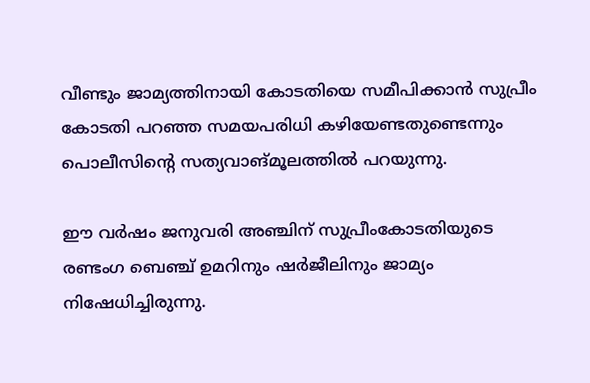വീണ്ടും ജാമ്യത്തിനായി കോടതിയെ സമീപിക്കാന്‍ സുപ്രീം കോടതി പറഞ്ഞ സമയപരിധി കഴിയേണ്ടതുണ്ടെന്നും പൊലീസിന്റെ സത്യവാങ്മൂലത്തില്‍ പറയുന്നു.

ഈ വര്‍ഷം ജനുവരി അഞ്ചിന് സുപ്രീംകോടതിയുടെ രണ്ടംഗ ബെഞ്ച് ഉമറിനും ഷര്‍ജീലിനും ജാമ്യം നിഷേധിച്ചിരുന്നു.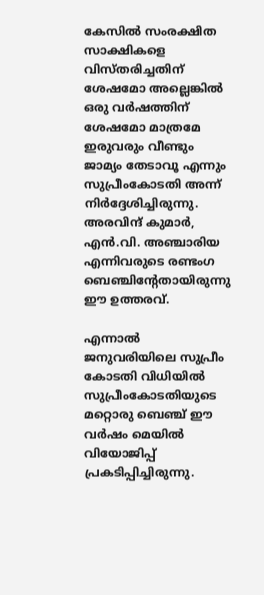കേസില്‍ സംരക്ഷിത സാക്ഷികളെ വിസ്തരിച്ചതിന് ശേഷമോ അല്ലെങ്കില്‍ ഒരു വര്‍ഷത്തിന് ശേഷമോ മാത്രമേ ഇരുവരും വീണ്ടും ജാമ്യം തേടാവൂ എന്നും സുപ്രീംകോടതി അന്ന് നിര്‍ദ്ദേശിച്ചിരുന്നു. അരവിന്ദ് കുമാര്‍, എന്‍.വി. അഞ്ചാരിയ എന്നിവരുടെ രണ്ടംഗ ബെഞ്ചിന്റേതായിരുന്നു ഈ ഉത്തരവ്.

എന്നാല്‍ ജനുവരിയിലെ സുപ്രീം കോടതി വിധിയില്‍ സുപ്രീംകോടതിയുടെ മറ്റൊരു ബെഞ്ച് ഈ വര്‍ഷം മെയില്‍ വിയോജിപ്പ് പ്രകടിപ്പിച്ചിരുന്നു.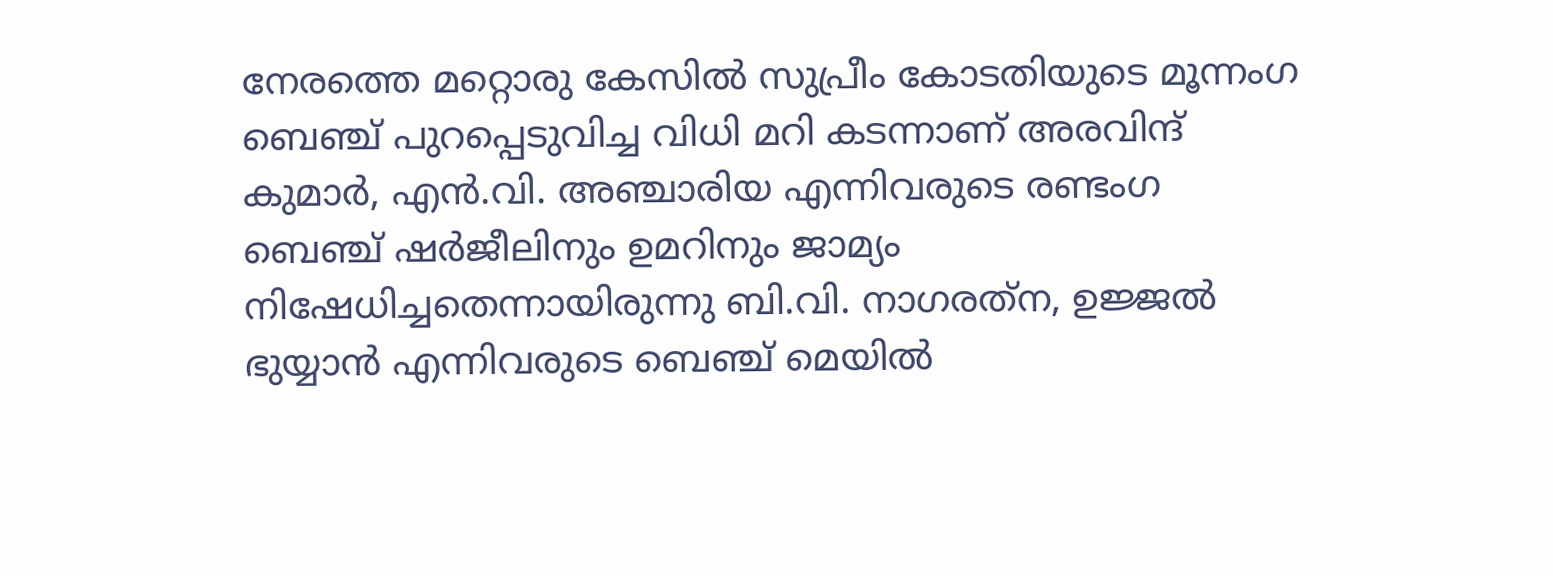നേരത്തെ മറ്റൊരു കേസില്‍ സുപ്രീം കോടതിയുടെ മൂന്നംഗ ബെഞ്ച് പുറപ്പെടുവിച്ച വിധി മറി കടന്നാണ് അരവിന്ദ് കുമാര്‍, എന്‍.വി. അഞ്ചാരിയ എന്നിവരുടെ രണ്ടംഗ ബെഞ്ച് ഷര്‍ജീലിനും ഉമറിനും ജാമ്യം നിഷേധിച്ചതെന്നായിരുന്നു ബി.വി. നാഗരത്‌ന, ഉജ്ജല്‍ ഭുയ്യാന്‍ എന്നിവരുടെ ബെഞ്ച് മെയില്‍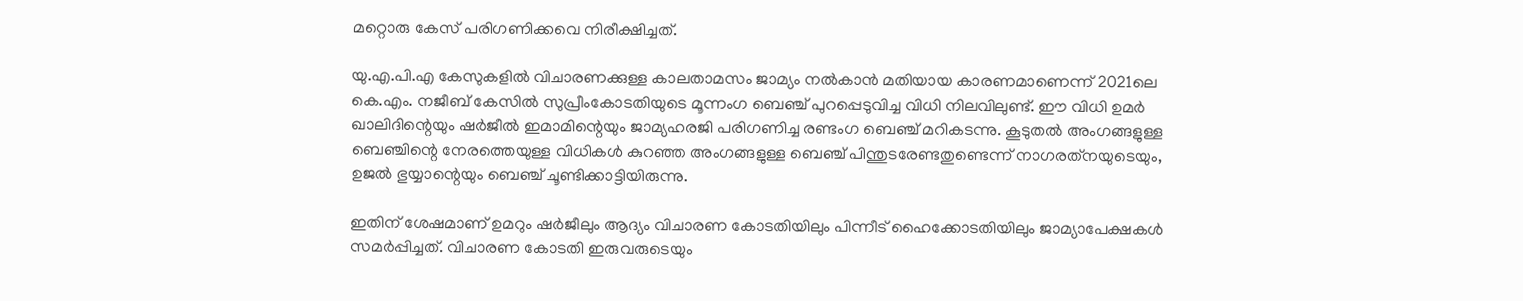മറ്റൊരു കേസ് പരിഗണിക്കവെ നിരീക്ഷിച്ചത്.

യു.എ.പി.എ കേസുകളില്‍ വിചാരണക്കുള്ള കാലതാമസം ജാമ്യം നല്‍കാന്‍ മതിയായ കാരണമാണെന്ന് 2021ലെ കെ.എം. നജീബ് കേസില്‍ സുപ്രീംകോടതിയുടെ മൂന്നംഗ ബെഞ്ച് പുറപ്പെടുവിച്ച വിധി നിലവിലുണ്ട്. ഈ വിധി ഉമര്‍ ഖാലിദിന്റെയും ഷര്‍ജീല്‍ ഇമാമിന്റെയും ജാമ്യഹരജി പരിഗണിച്ച രണ്ടംഗ ബെഞ്ച് മറികടന്നു. കൂടുതല്‍ അംഗങ്ങളുള്ള ബെഞ്ചിന്റെ നേരത്തെയുള്ള വിധികള്‍ കുറഞ്ഞ അംഗങ്ങളുള്ള ബെഞ്ച് പിന്തുടരേണ്ടതുണ്ടെന്ന് നാഗരത്‌നയുടെയും, ഉജല്‍ ഭുയ്യാന്റെയും ബെഞ്ച് ചൂണ്ടിക്കാട്ടിയിരുന്നു.

ഇതിന് ശേഷമാണ് ഉമറും ഷര്‍ജീലും ആദ്യം വിചാരണ കോടതിയിലും പിന്നീട് ഹൈക്കോടതിയിലും ജാമ്യാപേക്ഷകള്‍ സമര്‍പ്പിച്ചത്. വിചാരണ കോടതി ഇരുവരുടെയും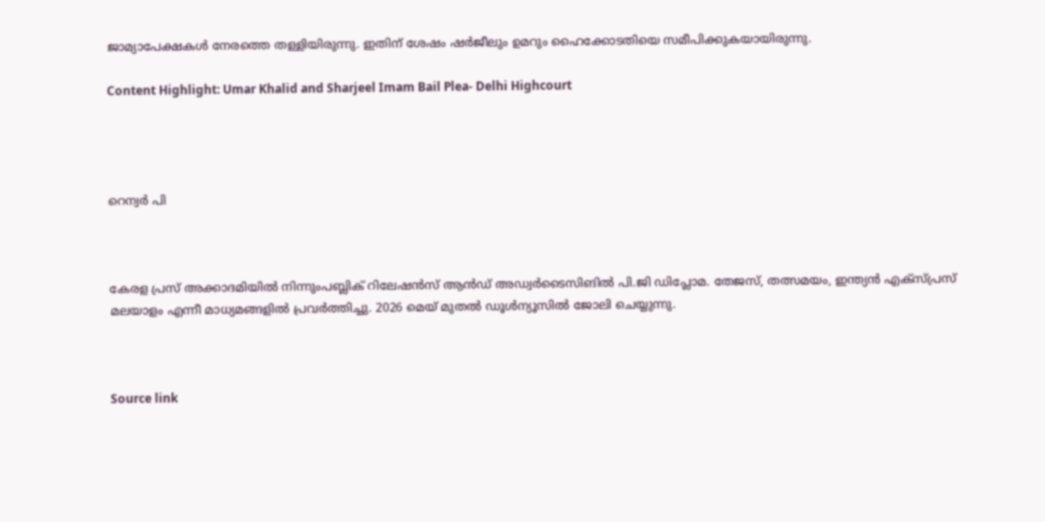ജാമ്യാപേക്ഷകള്‍ നേരത്തെ തള്ളിയിരുന്നു. ഇതിന് ശേഷം ഷര്‍ജീലും ഉമറും ഹൈക്കോടതിയെ സമീപിക്കുകയായിരുന്നു.

Content Highlight: Umar Khalid and Sharjeel Imam Bail Plea- Delhi Highcourt




റെന്വര്‍ പി



കേരള പ്രസ് അക്കാദമിയില്‍ നിന്നുംപബ്ലിക് റിലേഷന്‍സ് ആന്‍ഡ് അഡ്വര്‍ടൈസിങില്‍ പി.ജി ഡിപ്ലോമ. തേജസ്, തത്സമയം, ഇന്ത്യന്‍ എക്‌സ്പ്രസ് മലയാളം എന്നീ മാധ്യമങ്ങളില്‍ പ്രവര്‍ത്തിച്ചു. 2026 മെയ് മുതല്‍ ഡൂള്‍ന്യൂസില്‍ ജോലി ചെയ്യുന്നു.



Source link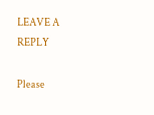LEAVE A REPLY

Please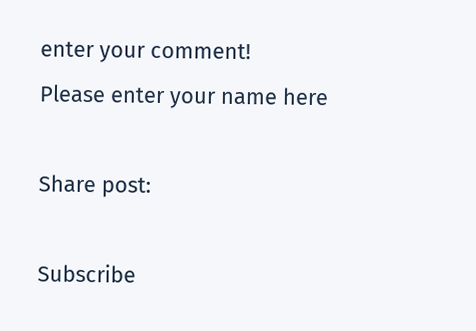enter your comment!
Please enter your name here

Share post:

Subscribe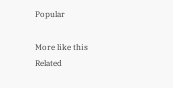Popular

More like this
Related